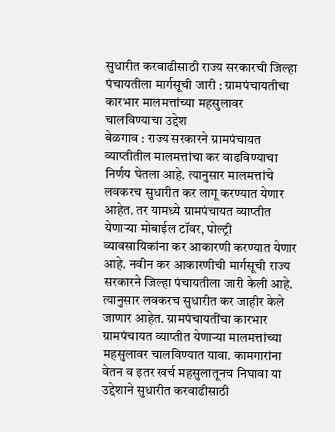सुधारीत करवाढीसाठी राज्य सरकारची जिल्हा पंचायतीला मार्गसूची जारी : ग्रामपंचायतीचा कारभार मालमत्तांच्या महसुलावर चालविण्याचा उद्देश
बेळगाव : राज्य सरकारने ग्रामपंचायत व्याप्तीतील मालमत्तांचा कर वाढविण्याचा निर्णय घेतला आहे. त्यानुसार मालमत्तांचे लवकरच सुधारीत कर लागू करण्यात येणार आहेत. तर यामध्ये ग्रामपंचायत व्याप्तीत येणाऱ्या मोबाईल टॉवर, पोल्ट्री व्यावसायिकांना कर आकारणी करण्यात येणार आहे. नवीन कर आकारणीची मार्गसूची राज्य सरकारने जिल्हा पंचायतीला जारी केली आहे. त्यानुसार लवकरच सुधारीत कर जाहीर केले जाणार आहेत. ग्रामपंचायतींचा कारभार ग्रामपंचायत व्याप्तीत येणाऱ्या मालमत्तांच्या महसुलावर चालविण्यात यावा. कामगारांना वेतन व इतर खर्च महसुलातूनच निघावा या उद्देशाने सुधारीत करवाढीसाठी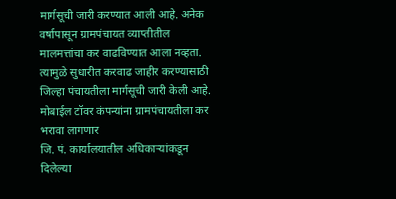मार्गसूची जारी करण्यात आली आहे. अनेक वर्षापासून ग्रामपंचायत व्याप्तीतील मालमत्तांचा कर वाढविण्यात आला नव्हता. त्यामुळे सुधारीत करवाढ जाहीर करण्यासाठी जिल्हा पंचायतीला मार्गसूची जारी केली आहे.
मोबाईल टॉवर कंपन्यांना ग्रामपंचायतीला कर भरावा लागणार
जि. पं. कार्यालयातील अधिकाऱ्यांकडून दिलेल्या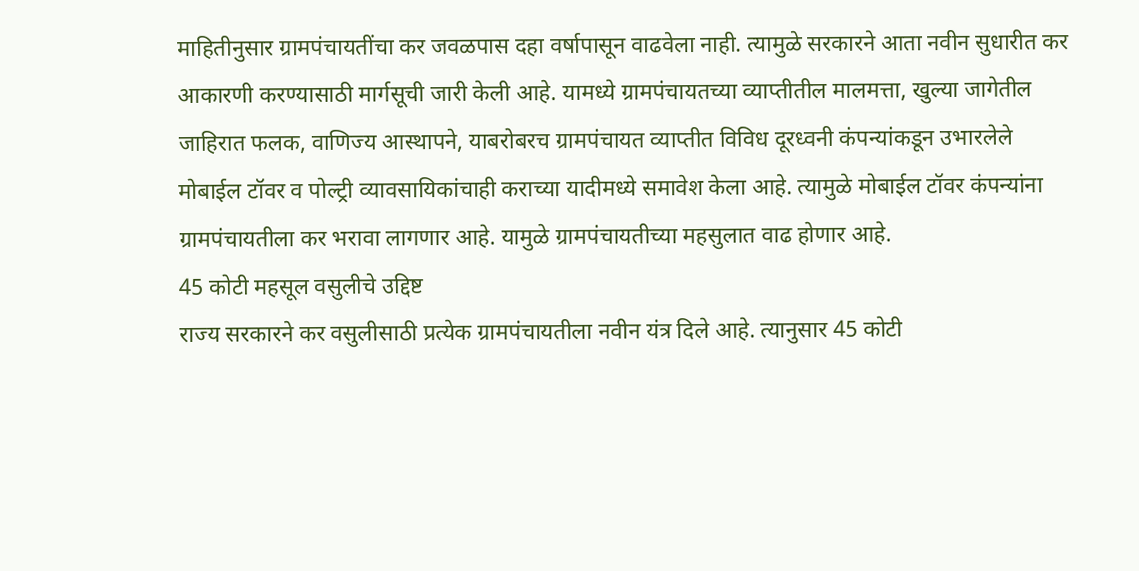माहितीनुसार ग्रामपंचायतींचा कर जवळपास दहा वर्षापासून वाढवेला नाही. त्यामुळे सरकारने आता नवीन सुधारीत कर आकारणी करण्यासाठी मार्गसूची जारी केली आहे. यामध्ये ग्रामपंचायतच्या व्याप्तीतील मालमत्ता, खुल्या जागेतील जाहिरात फलक, वाणिज्य आस्थापने, याबरोबरच ग्रामपंचायत व्याप्तीत विविध दूरध्वनी कंपन्यांकडून उभारलेले मोबाईल टॉवर व पोल्ट्री व्यावसायिकांचाही कराच्या यादीमध्ये समावेश केला आहे. त्यामुळे मोबाईल टॉवर कंपन्यांना ग्रामपंचायतीला कर भरावा लागणार आहे. यामुळे ग्रामपंचायतीच्या महसुलात वाढ होणार आहे.
45 कोटी महसूल वसुलीचे उद्दिष्ट
राज्य सरकारने कर वसुलीसाठी प्रत्येक ग्रामपंचायतीला नवीन यंत्र दिले आहे. त्यानुसार 45 कोटी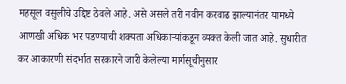महसूल वसुलीचे उद्दिष्ट ठेवले आहे. असे असले तरी नवीन करवाढ झाल्यानंतर यामध्ये आणखी अधिक भर पडण्याची शक्यता अधिकाऱ्यांकडून व्यक्त केली जात आहे. सुधारीत कर आकारणी संदर्भात सरकारने जारी केलेल्या मार्गसूचीनुसार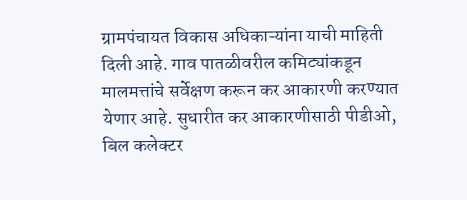ग्रामपंचायत विकास अधिकाऱ्यांना याची माहिती दिली आहे. गाव पातळीवरील कमिट्यांकडून मालमत्तांचे सर्वेक्षण करून कर आकारणी करण्यात येणार आहे. सुधारीत कर आकारणीसाठी पीडीओ, बिल कलेक्टर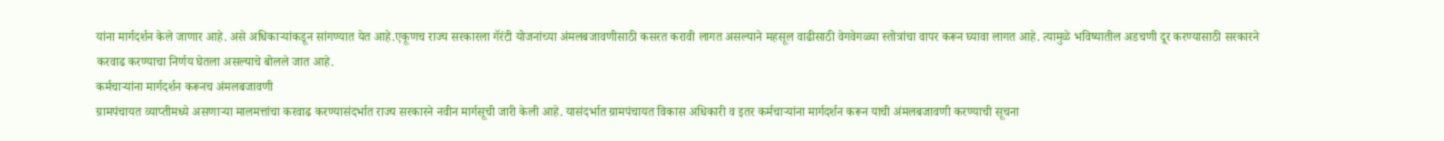यांना मार्गदर्शन केले जाणार आहे. असे अधिकाऱ्यांकडून सांगण्यात येत आहे.एकूणच राज्य सरकारला गॅरंटी योजनांच्या अंमलबजावणीसाठी कसरत करावी लागत असल्याने महसूल वाढीसाठी वेगवेगळ्या स्तोत्रांचा वापर करून घ्यावा लागत आहे. त्यामुळे भविष्यातील अडचणी दूर करण्यासाठी सरकारने करवाढ करण्याचा निर्णय घेतला असल्याचे बोलले जात आहे.
कर्मचाऱ्यांना मार्गदर्शन करूनच अंमलबजावणी
ग्रामपंचायत व्याप्तीमध्ये असणाऱ्या मालमत्तांचा करवाढ करण्यासंदर्भात राज्य सरकारने नवीन मार्गसूची जारी केली आहे. यासंदर्भात ग्रामपंचायत विकास अधिकारी व इतर कर्मचाऱ्यांना मार्गदर्शन करून याची अंमलबजावणी करण्याची सूचना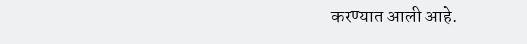करण्यात आली आहे.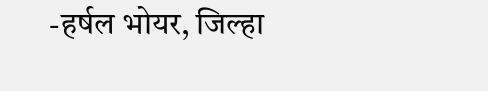-हर्षल भोयर, जिल्हा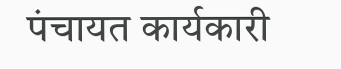पंचायत कार्यकारी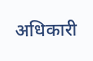अधिकारी